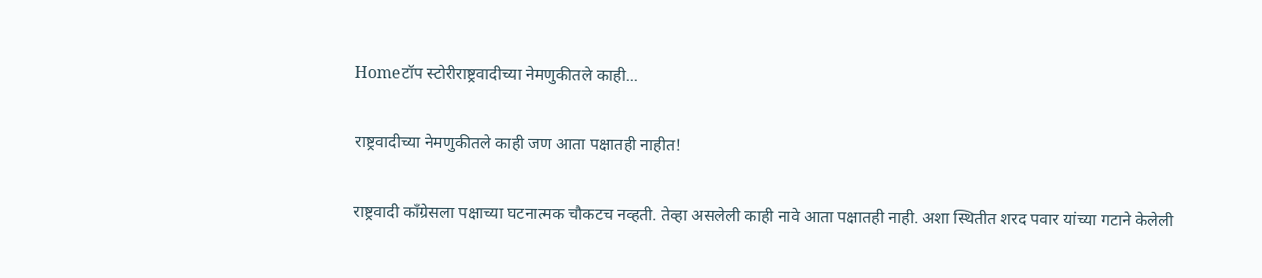Homeटॉप स्टोरीराष्ट्रवादीच्या नेमणुकीतले काही...

राष्ट्रवादीच्या नेमणुकीतले काही जण आता पक्षातही नाहीत!

राष्ट्रवादी काँग्रेसला पक्षाच्या घटनात्मक चौकटच नव्हती. तेव्हा असलेली काही नावे आता पक्षातही नाही. अशा स्थितीत शरद पवार यांच्या गटाने केलेली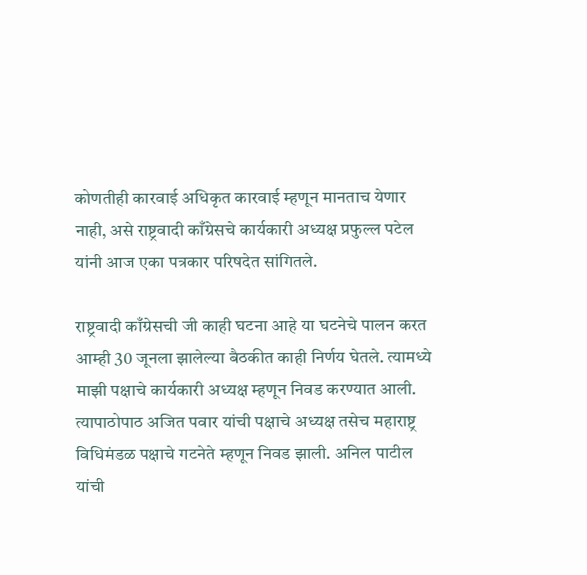कोणतीही कारवाई अधिकृत कारवाई म्हणून मानताच येणार नाही, असे राष्ट्रवादी काँग्रेसचे कार्यकारी अध्यक्ष प्रफुल्ल पटेल यांनी आज एका पत्रकार परिषदेत सांगितले.

राष्ट्रवादी काँग्रेसची जी काही घटना आहे या घटनेचे पालन करत आम्ही 30 जूनला झालेल्या बैठकीत काही निर्णय घेतले. त्यामध्ये माझी पक्षाचे कार्यकारी अध्यक्ष म्हणून निवड करण्यात आली. त्यापाठोपाठ अजित पवार यांची पक्षाचे अध्यक्ष तसेच महाराष्ट्र विधिमंडळ पक्षाचे गटनेते म्हणून निवड झाली. अनिल पाटील यांची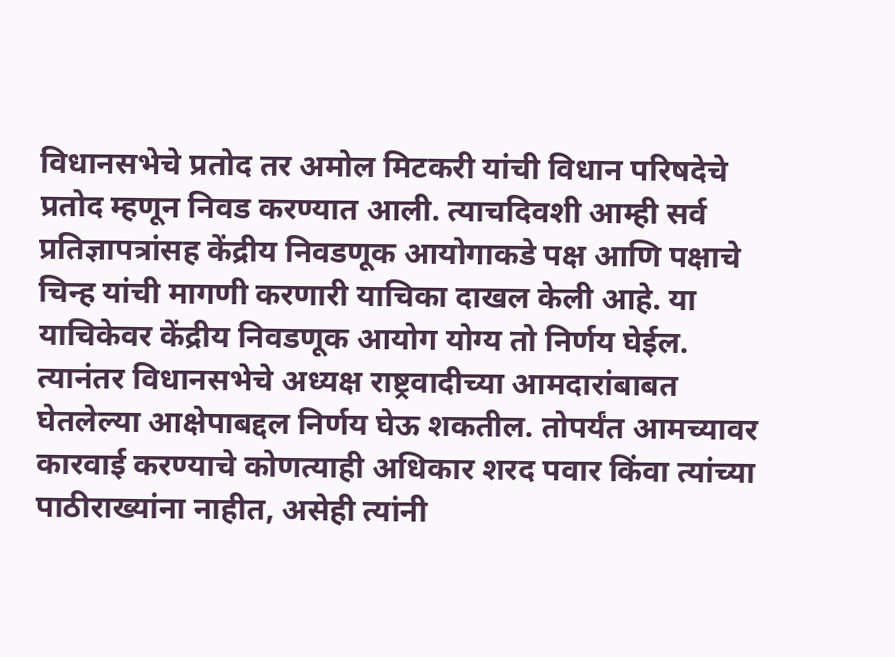विधानसभेचे प्रतोद तर अमोल मिटकरी यांची विधान परिषदेचे प्रतोद म्हणून निवड करण्यात आली. त्याचदिवशी आम्ही सर्व प्रतिज्ञापत्रांसह केंद्रीय निवडणूक आयोगाकडे पक्ष आणि पक्षाचे चिन्ह यांची मागणी करणारी याचिका दाखल केली आहे. या याचिकेवर केंद्रीय निवडणूक आयोग योग्य तो निर्णय घेईल. त्यानंतर विधानसभेचे अध्यक्ष राष्ट्रवादीच्या आमदारांबाबत घेतलेल्या आक्षेपाबद्दल निर्णय घेऊ शकतील. तोपर्यंत आमच्यावर कारवाई करण्याचे कोणत्याही अधिकार शरद पवार किंवा त्यांच्या पाठीराख्यांना नाहीत, असेही त्यांनी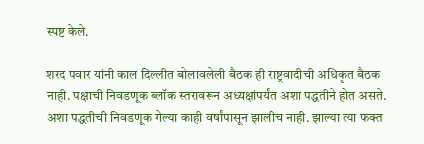स्पष्ट केले.

शरद पवार यांनी काल दिल्लीत बोलावलेली बैठक ही राष्ट्रवादीची अधिकृत बैठक नाही. पक्षाची निवडणूक ब्लॉक स्तरावरून अध्यक्षांपर्यंत अशा पद्धतीने होत असते. अशा पद्धतीची निवडणूक गेल्या काही वर्षांपासून झालीच नाही. झाल्या त्या फक्त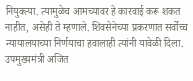नियुक्त्या. त्यामुळेच आमच्यावर हे कारवाई करू शकत नाहीत, असेही ते म्हणाले. शिवसेनेच्या प्रकरणात सर्वोच्च न्यायालयाच्या निर्णयाचा हवालाही त्यांनी यावेळी दिला. उपमुख्यमंत्री अजित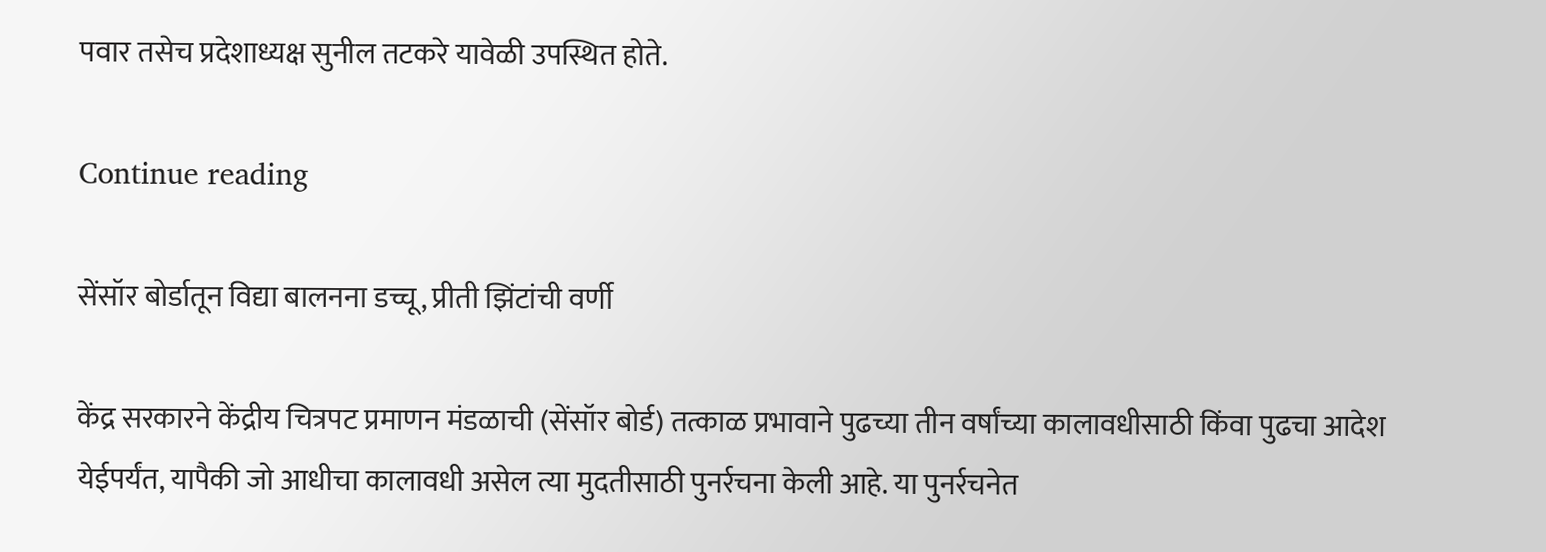पवार तसेच प्रदेशाध्यक्ष सुनील तटकरे यावेळी उपस्थित होते.

Continue reading

सेंसॉर बोर्डातून विद्या बालनना डच्चू, प्रीती झिंटांची वर्णी

केंद्र सरकारने केंद्रीय चित्रपट प्रमाणन मंडळाची (सेंसॉर बोर्ड) तत्काळ प्रभावाने पुढच्या तीन वर्षांच्या कालावधीसाठी किंवा पुढचा आदेश येईपर्यंत, यापैकी जो आधीचा कालावधी असेल त्या मुदतीसाठी पुनर्रचना केली आहे. या पुनर्रचनेत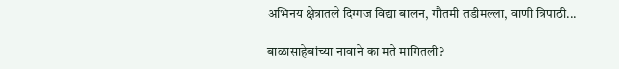अभिनय क्षेत्रातले दिग्गज विद्या बालन, गौतमी तडीमल्ला, वाणी त्रिपाठी...

बाळासाहेबांच्या नावाने का मते मागितली?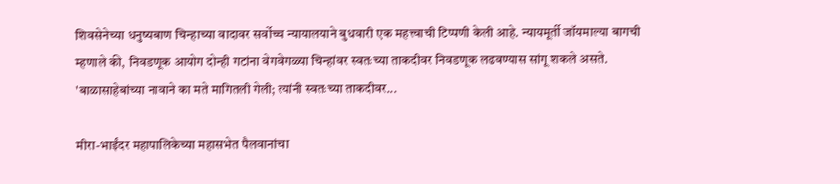शिवसेनेच्या धनुष्यबाण चिन्हाच्या वादावर सर्वोच्च न्यायालयाने बुधवारी एक महत्त्वाची टिप्पणी केली आहे. न्यायमूर्ती जॉयमाल्या बागची म्हणाले की, निवडणूक आयोग दोन्ही गटांना वेगवेगळ्या चिन्हांवर स्वतःच्या ताकदीवर निवडणूक लढवण्यास सांगू शकले असते. 'बाळासाहेबांच्या नावाने का मते मागितली गेली; त्यांनी स्वतःच्या ताकदीवर...

मीरा-भाईंदर महापालिकेच्या महासभेत पैलवानांचा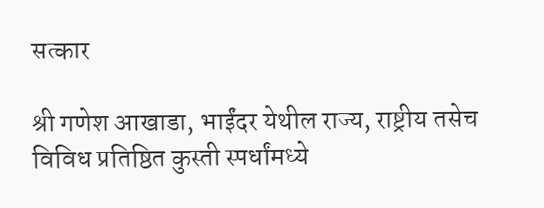सत्कार

श्री गणेश आखाडा, भाईंदर येथील राज्य, राष्ट्रीय तसेच विविध प्रतिष्ठित कुस्ती स्पर्धांमध्ये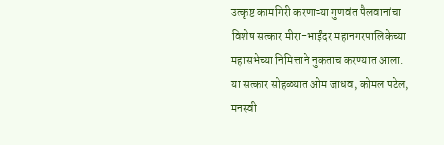उत्कृष्ट कामगिरी करणाऱ्या गुणवंत पैलवानांचा विशेष सत्कार मीरा-भाईंदर महानगरपालिकेच्या महासभेच्या निमित्ताने नुकताच करण्यात आला. या सत्कार सोहळ्यात ओम जाधव, कोमल पटेल, मनस्वी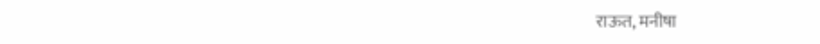राऊत, मनीषा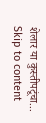शेलार या कुस्तीपटूंचा...
Skip to content